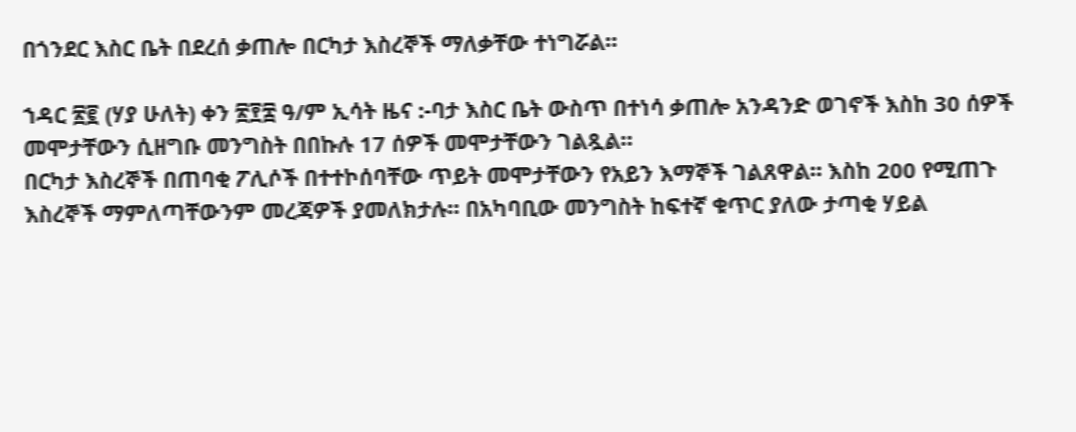በጎንደር እስር ቤት በደረሰ ቃጠሎ በርካታ እስረኞች ማለቃቸው ተነግሯል።

ኀዳር ፳፪ (ሃያ ሁለት) ቀን ፳፻፰ ዓ/ም ኢሳት ዜና :-ባታ እስር ቤት ውስጥ በተነሳ ቃጠሎ አንዳንድ ወገኖች እስከ 30 ሰዎች መሞታቸውን ሲዘግቡ መንግስት በበኩሉ 17 ሰዎች መሞታቸውን ገልጿል።
በርካታ እስረኞች በጠባቂ ፖሊሶች በተተኮሰባቸው ጥይት መሞታቸውን የአይን እማኞች ገልጸዋል። እስከ 200 የሚጠጉ እስረኞች ማምለጣቸውንም መረጃዎች ያመለክታሉ። በአካባቢው መንግስት ከፍተኛ ቁጥር ያለው ታጣቂ ሃይል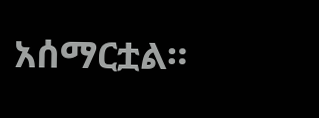አሰማርቷል።